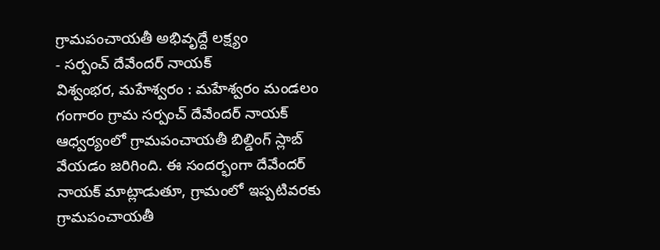గ్రామపంచాయతీ అభివృద్దే లక్ష్యం
- సర్పంచ్ దేవేందర్ నాయక్
విశ్వంభర, మహేశ్వరం : మహేశ్వరం మండలం గంగారం గ్రామ సర్పంచ్ దేవేందర్ నాయక్ ఆధ్వర్యంలో గ్రామపంచాయతీ బిల్డింగ్ స్లాబ్ వేయడం జరిగింది. ఈ సందర్భంగా దేవేందర్ నాయక్ మాట్లాడుతూ, గ్రామంలో ఇప్పటివరకు గ్రామపంచాయతీ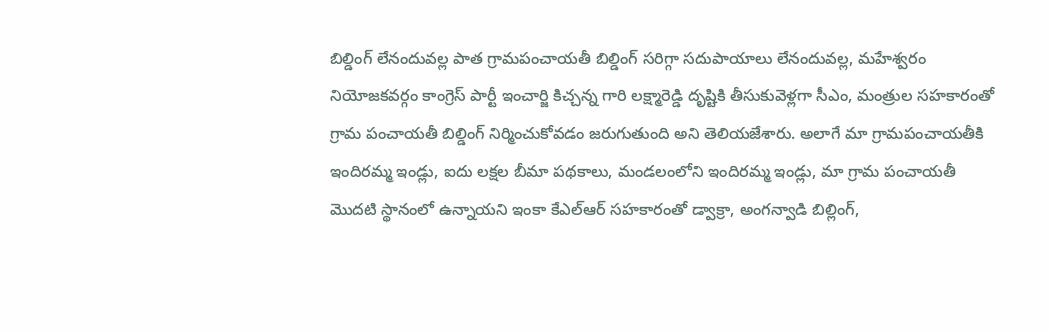బిల్డింగ్ లేనందువల్ల పాత గ్రామపంచాయతీ బిల్డింగ్ సరిగ్గా సదుపాయాలు లేనందువల్ల, మహేశ్వరం నియోజకవర్గం కాంగ్రెస్ పార్టీ ఇంచార్జి కిచ్చన్న గారి లక్ష్మారెడ్డి దృష్టికి తీసుకువెళ్లగా సీఎం, మంత్రుల సహకారంతో గ్రామ పంచాయతీ బిల్డింగ్ నిర్మించుకోవడం జరుగుతుంది అని తెలియజేశారు. అలాగే మా గ్రామపంచాయతీకి ఇందిరమ్మ ఇండ్లు, ఐదు లక్షల బీమా పథకాలు, మండలంలోని ఇందిరమ్మ ఇండ్లు, మా గ్రామ పంచాయతీ మొదటి స్థానంలో ఉన్నాయని ఇంకా కేఎల్ఆర్ సహకారంతో డ్వాక్రా, అంగన్వాడి బిల్లింగ్,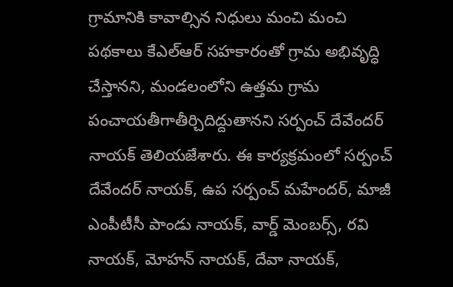గ్రామానికి కావాల్సిన నిధులు మంచి మంచి పథకాలు కేఎల్ఆర్ సహకారంతో గ్రామ అభివృద్ధి చేస్తానని, మండలంలోని ఉత్తమ గ్రామ పంచాయతీగాతీర్చిదిద్దుతానని సర్పంచ్ దేవేందర్ నాయక్ తెలియజేశారు. ఈ కార్యక్రమంలో సర్పంచ్ దేవేందర్ నాయక్, ఉప సర్పంచ్ మహేందర్, మాజీ ఎంపీటీసీ పాండు నాయక్, వార్డ్ మెంబర్స్, రవి నాయక్, మోహన్ నాయక్, దేవా నాయక్,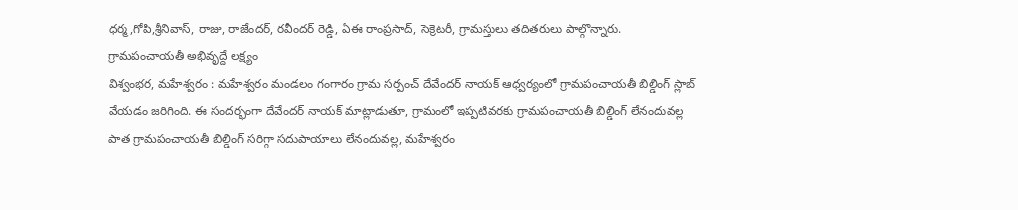ధర్మ,గోపి,శ్రీనివాస్, రాజు, రాజేందర్, రవీందర్ రెడ్డి, ఏఈ రాంప్రసాద్, సెక్రెటరీ, గ్రామస్తులు తదితరులు పాల్గొన్నారు.
గ్రామపంచాయతీ అభివృద్దే లక్ష్యం
విశ్వంభర, మహేశ్వరం : మహేశ్వరం మండలం గంగారం గ్రామ సర్పంచ్ దేవేందర్ నాయక్ ఆధ్వర్యంలో గ్రామపంచాయతీ బిల్డింగ్ స్లాబ్ వేయడం జరిగింది. ఈ సందర్భంగా దేవేందర్ నాయక్ మాట్లాడుతూ, గ్రామంలో ఇప్పటివరకు గ్రామపంచాయతీ బిల్డింగ్ లేనందువల్ల పాత గ్రామపంచాయతీ బిల్డింగ్ సరిగ్గా సదుపాయాలు లేనందువల్ల, మహేశ్వరం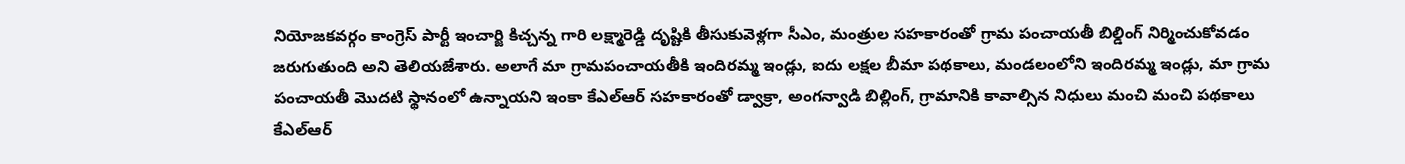నియోజకవర్గం కాంగ్రెస్ పార్టీ ఇంచార్జి కిచ్చన్న గారి లక్ష్మారెడ్డి దృష్టికి తీసుకువెళ్లగా సీఎం, మంత్రుల సహకారంతో గ్రామ పంచాయతీ బిల్డింగ్ నిర్మించుకోవడం జరుగుతుంది అని తెలియజేశారు. అలాగే మా గ్రామపంచాయతీకి ఇందిరమ్మ ఇండ్లు, ఐదు లక్షల బీమా పథకాలు, మండలంలోని ఇందిరమ్మ ఇండ్లు, మా గ్రామ పంచాయతీ మొదటి స్థానంలో ఉన్నాయని ఇంకా కేఎల్ఆర్ సహకారంతో డ్వాక్రా, అంగన్వాడి బిల్లింగ్, గ్రామానికి కావాల్సిన నిధులు మంచి మంచి పథకాలు కేఎల్ఆర్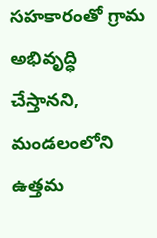సహకారంతో గ్రామ అభివృద్ధి చేస్తానని, మండలంలోని ఉత్తమ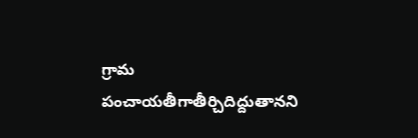గ్రామ పంచాయతీగాతీర్చిదిద్దుతానని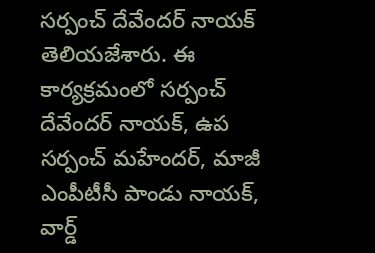సర్పంచ్ దేవేందర్ నాయక్ తెలియజేశారు. ఈ కార్యక్రమంలో సర్పంచ్ దేవేందర్ నాయక్, ఉప సర్పంచ్ మహేందర్, మాజీ ఎంపీటీసీ పాండు నాయక్, వార్డ్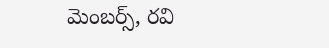మెంబర్స్, రవి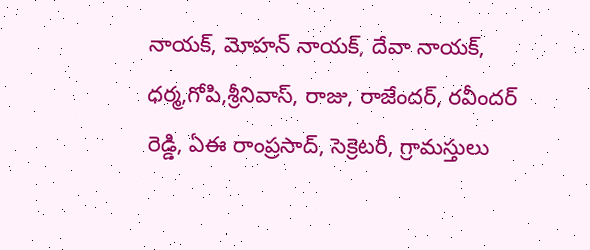నాయక్, మోహన్ నాయక్, దేవా నాయక్, ధర్మ,గోపి,శ్రీనివాస్, రాజు, రాజేందర్, రవీందర్ రెడ్డి, ఏఈ రాంప్రసాద్, సెక్రెటరీ, గ్రామస్తులు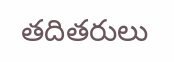తదితరులు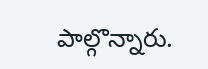పాల్గొన్నారు.